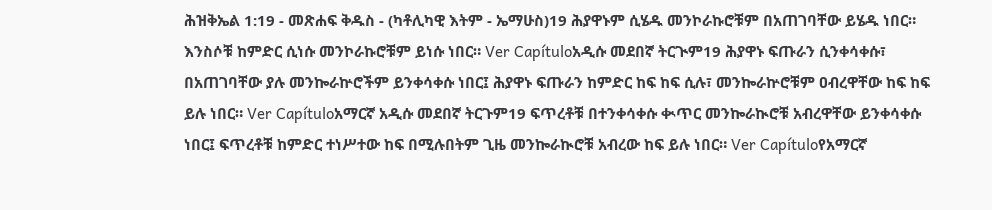ሕዝቅኤል 1:19 - መጽሐፍ ቅዱስ - (ካቶሊካዊ እትም - ኤማሁስ)19 ሕያዋኑም ሲሄዱ መንኮራኩሮቹም በአጠገባቸው ይሄዱ ነበር። እንስሶቹ ከምድር ሲነሱ መንኮራኩሮቹም ይነሱ ነበር። Ver Capítuloአዲሱ መደበኛ ትርጒም19 ሕያዋኑ ፍጡራን ሲንቀሳቀሱ፣ በአጠገባቸው ያሉ መንኰራኵሮችም ይንቀሳቀሱ ነበር፤ ሕያዋኑ ፍጡራን ከምድር ከፍ ከፍ ሲሉ፣ መንኰራኵሮቹም ዐብረዋቸው ከፍ ከፍ ይሉ ነበር። Ver Capítuloአማርኛ አዲሱ መደበኛ ትርጉም19 ፍጥረቶቹ በተንቀሳቀሱ ቊጥር መንኰራኲሮቹ አብረዋቸው ይንቀሳቀሱ ነበር፤ ፍጥረቶቹ ከምድር ተነሥተው ከፍ በሚሉበትም ጊዜ መንኰራኲሮቹ አብረው ከፍ ይሉ ነበር። Ver Capítuloየአማርኛ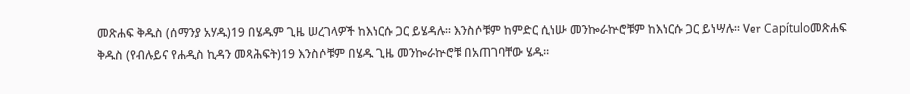መጽሐፍ ቅዱስ (ሰማንያ አሃዱ)19 በሄዱም ጊዜ ሠረገላዎች ከእነርሱ ጋር ይሄዳሉ። እንስሶቹም ከምድር ሲነሡ መንኰራኵሮቹም ከእነርሱ ጋር ይነሣሉ። Ver Capítuloመጽሐፍ ቅዱስ (የብሉይና የሐዲስ ኪዳን መጻሕፍት)19 እንስሶቹም በሄዱ ጊዜ መንኰራኵሮቹ በአጠገባቸው ሄዱ።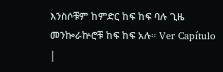እንስሶቹም ከምድር ከፍ ከፍ ባሉ ጊዜ መንኰራኵሮቹ ከፍ ከፍ አሉ። Ver Capítulo |